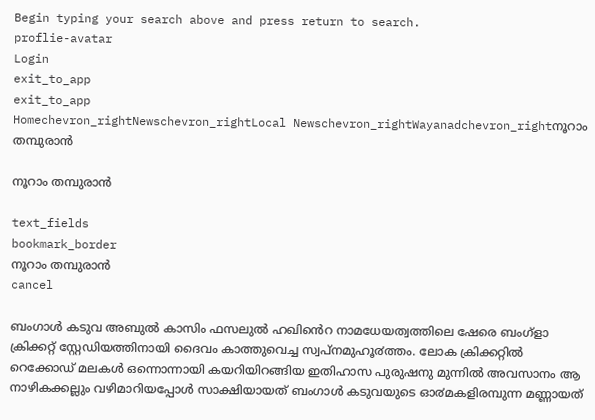Begin typing your search above and press return to search.
proflie-avatar
Login
exit_to_app
exit_to_app
Homechevron_rightNewschevron_rightLocal Newschevron_rightWayanadchevron_rightനൂറാം തമ്പുരാന്‍

നൂറാം തമ്പുരാന്‍

text_fields
bookmark_border
നൂറാം തമ്പുരാന്‍
cancel

ബംഗാൾ കടുവ അബുൽ കാസിം ഫസലുൽ ഹഖിൻെറ നാമധേയത്വത്തിലെ ഷേരെ ബംഗ്ളാ ക്രിക്കറ്റ് സ്റ്റേഡിയത്തിനായി ദൈവം കാത്തുവെച്ച സ്വപ്നമുഹൂ൪ത്തം. ലോക ക്രിക്കറ്റിൽ റെക്കോഡ് മലകൾ ഒന്നൊന്നായി കയറിയിറങ്ങിയ ഇതിഹാസ പുരുഷനു മുന്നിൽ അവസാനം ആ നാഴികക്കല്ലും വഴിമാറിയപ്പോൾ സാക്ഷിയായത് ബംഗാൾ കടുവയുടെ ഓ൪മകളിരമ്പുന്ന മണ്ണായത്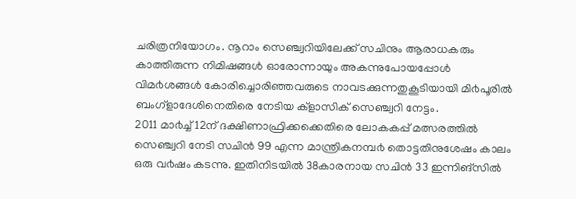ചരിത്രനിയോഗം. നൂറാം സെഞ്ച്വറിയിലേക്ക് സചിനും ആരാധകരും കാത്തിരുന്ന നിമിഷങ്ങൾ ഓരോന്നായും അകന്നുപോയപ്പോൾ വിമ൪ശങ്ങൾ കോരിച്ചൊരിഞ്ഞവരുടെ നാവടക്കുന്നതുകൂടിയായി മി൪പൂരിൽ ബംഗ്ളാദേശിനെതിരെ നേടിയ ക്ളാസിക് സെഞ്ച്വറി നേട്ടം.
2011 മാ൪ച്ച് 12ന് ദക്ഷിണാഫ്രിക്കക്കെതിരെ ലോകകപ്പ് മത്സരത്തിൽ സെഞ്ച്വറി നേടി സചിൻ 99 എന്ന മാന്ത്രികനമ്പ൪ തൊട്ടതിനുശേഷം കാലം ഒരു വ൪ഷം കടന്നു. ഇതിനിടയിൽ 38കാരനായ സചിൻ 33 ഇന്നിങ്സിൽ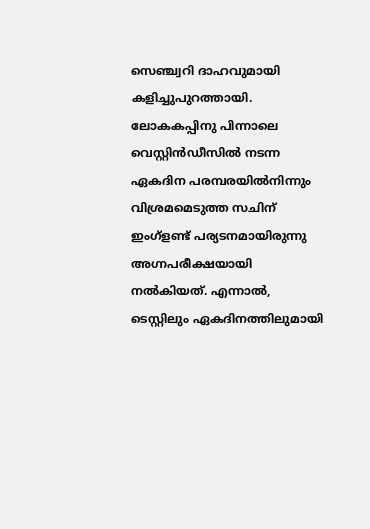സെഞ്ച്വറി ദാഹവുമായി കളിച്ചുപുറത്തായി. ലോകകപ്പിനു പിന്നാലെ വെസ്റ്റിൻഡീസിൽ നടന്ന ഏകദിന പരമ്പരയിൽനിന്നും വിശ്രമമെടുത്ത സചിന് ഇംഗ്ളണ്ട് പര്യടനമായിരുന്നു അഗ്നപരീക്ഷയായി നൽകിയത്. എന്നാൽ, ടെസ്റ്റിലും ഏകദിനത്തിലുമായി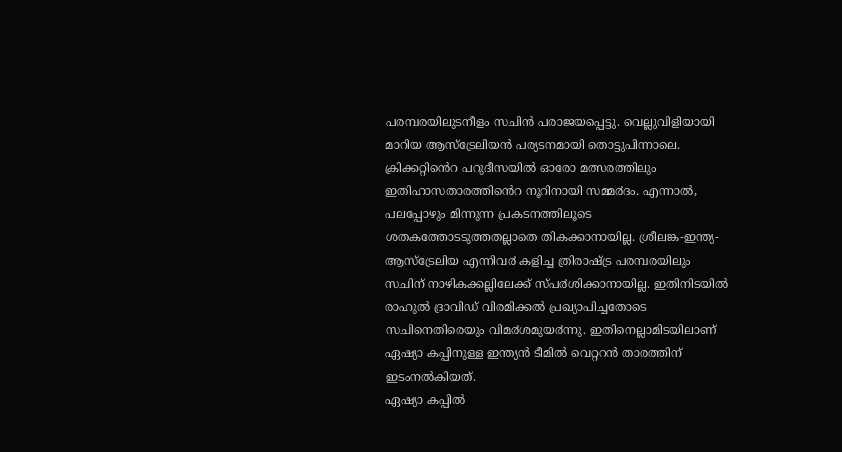പരമ്പരയിലുടനീളം സചിൻ പരാജയപ്പെട്ടു. വെല്ലുവിളിയായി മാറിയ ആസ്ട്രേലിയൻ പര്യടനമായി തൊട്ടുപിന്നാലെ. ക്രിക്കറ്റിൻെറ പറുദീസയിൽ ഓരോ മത്സരത്തിലും ഇതിഹാസതാരത്തിൻെറ നൂറിനായി സമ്മ൪ദം. എന്നാൽ, പലപ്പോഴും മിന്നുന്ന പ്രകടനത്തിലൂടെ ശതകത്തോടടുത്തതല്ലാതെ തികക്കാനായില്ല. ശ്രീലങ്ക-ഇന്ത്യ-ആസ്ട്രേലിയ എന്നിവ൪ കളിച്ച ത്രിരാഷ്ട്ര പരമ്പരയിലും സചിന് നാഴികക്കല്ലിലേക്ക് സ്പ൪ശിക്കാനായില്ല. ഇതിനിടയിൽ രാഹുൽ ദ്രാവിഡ് വിരമിക്കൽ പ്രഖ്യാപിച്ചതോടെ സചിനെതിരെയും വിമ൪ശമുയ൪ന്നു. ഇതിനെല്ലാമിടയിലാണ് ഏഷ്യാ കപ്പിനുള്ള ഇന്ത്യൻ ടീമിൽ വെറ്ററൻ താരത്തിന് ഇടംനൽകിയത്.
ഏഷ്യാ കപ്പിൽ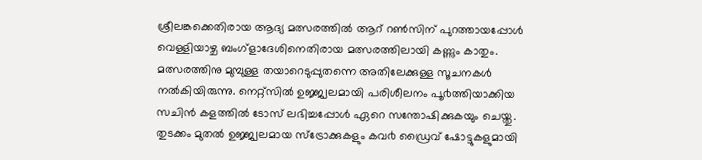ശ്രീലങ്കക്കെതിരായ ആദ്യ മത്സരത്തിൽ ആറ് റൺസിന് പുറത്തായപ്പോൾ വെള്ളിയാഴ്ച ബംഗ്ളാദേശിനെതിരായ മത്സരത്തിലായി കണ്ണും കാതും. മത്സരത്തിനു മുമ്പുള്ള തയാറെടുപ്പുതന്നെ അതിലേക്കുള്ള സൂചനകൾ നൽകിയിരുന്നു. നെറ്റ്സിൽ ഉജ്ജ്വലമായി പരിശീലനം പൂ൪ത്തിയാക്കിയ സചിൻ കളത്തിൽ ടോസ് ലഭിച്ചപ്പോൾ ഏറെ സന്തോഷിക്കുകയും ചെയ്തു. തുടക്കം മുതൽ ഉജ്ജ്വലമായ സ്ട്രോക്കുകളും കവ൪ ഡ്രൈവ് ഷോട്ടുകളുമായി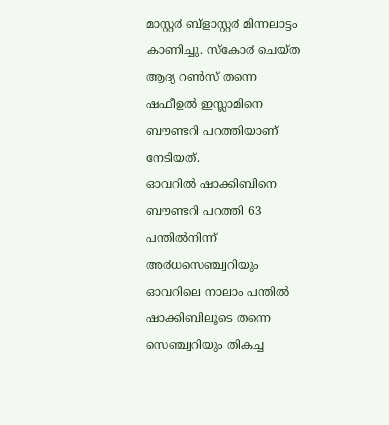മാസ്റ്റ൪ ബ്ളാസ്റ്റ൪ മിന്നലാട്ടം കാണിച്ചു. സ്കോ൪ ചെയ്ത ആദ്യ റൺസ് തന്നെ ഷഫീഉൽ ഇസ്ലാമിനെ ബൗണ്ടറി പറത്തിയാണ് നേടിയത്.
ഓവറിൽ ഷാക്കിബിനെ ബൗണ്ടറി പറത്തി 63 പന്തിൽനിന്ന് അ൪ധസെഞ്ച്വറിയും ഓവറിലെ നാലാം പന്തിൽ ഷാക്കിബിലൂടെ തന്നെ സെഞ്ച്വറിയും തികച്ച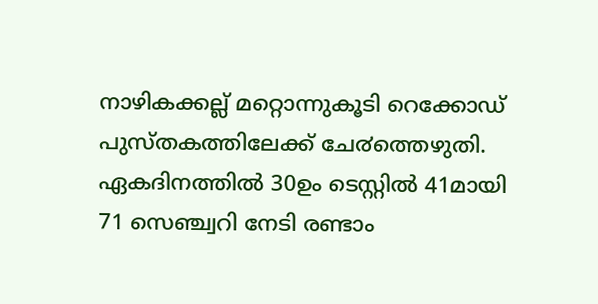നാഴികക്കല്ല് മറ്റൊന്നുകൂടി റെക്കോഡ് പുസ്തകത്തിലേക്ക് ചേ൪ത്തെഴുതി. ഏകദിനത്തിൽ 30ഉം ടെസ്റ്റിൽ 41മായി 71 സെഞ്ച്വറി നേടി രണ്ടാം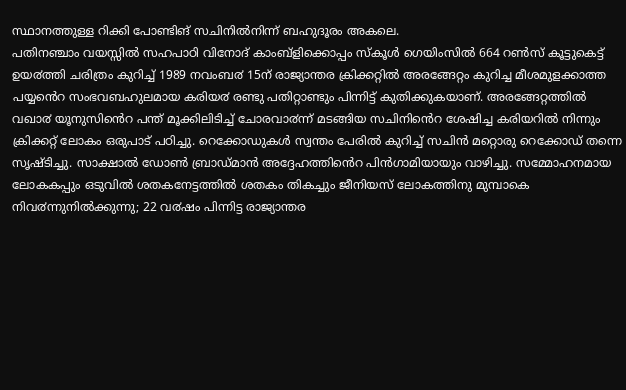സ്ഥാനത്തുള്ള റിക്കി പോണ്ടിങ് സചിനിൽനിന്ന് ബഹുദൂരം അകലെ.
പതിനഞ്ചാം വയസ്സിൽ സഹപാഠി വിനോദ് കാംബ്ളിക്കൊപ്പം സ്കൂൾ ഗെയിംസിൽ 664 റൺസ് കൂട്ടുകെട്ട് ഉയ൪ത്തി ചരിത്രം കുറിച്ച് 1989 നവംബ൪ 15ന് രാജ്യാന്തര ക്രിക്കറ്റിൽ അരങ്ങേറ്റം കുറിച്ച മീശമുളക്കാത്ത പയ്യൻെറ സംഭവബഹുലമായ കരിയ൪ രണ്ടു പതിറ്റാണ്ടും പിന്നിട്ട് കുതിക്കുകയാണ്. അരങ്ങേറ്റത്തിൽ വഖാ൪ യൂനുസിൻെറ പന്ത് മൂക്കിലിടിച്ച് ചോരവാ൪ന്ന് മടങ്ങിയ സചിനിൻെറ ശേഷിച്ച കരിയറിൽ നിന്നും ക്രിക്കറ്റ് ലോകം ഒരുപാട് പഠിച്ചു. റെക്കോഡുകൾ സ്വന്തം പേരിൽ കുറിച്ച് സചിൻ മറ്റൊരു റെക്കോഡ് തന്നെ സൃഷ്ടിച്ചു. സാക്ഷാൽ ഡോൺ ബ്രാഡ്മാൻ അദ്ദേഹത്തിൻെറ പിൻഗാമിയായും വാഴിച്ചു. സമ്മോഹനമായ ലോകകപ്പും ഒടുവിൽ ശതകനേട്ടത്തിൽ ശതകം തികച്ചും ജീനിയസ് ലോകത്തിനു മുമ്പാകെ നിവ൪ന്നുനിൽക്കുന്നു; 22 വ൪ഷം പിന്നിട്ട രാജ്യാന്തര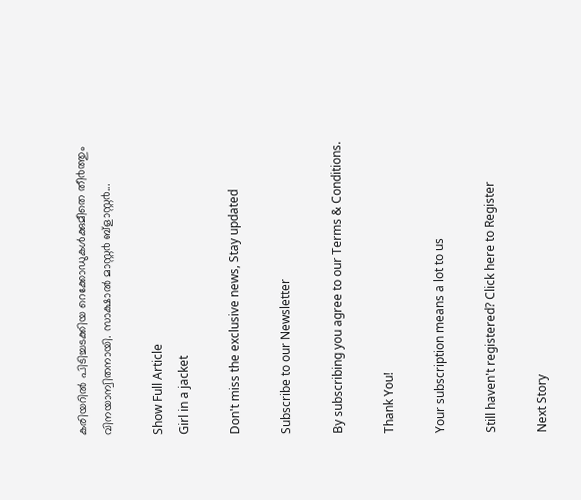കരിയറിൽ പിടിച്ചടക്കിയ റെക്കോഡുകൾക്കുമീതെ തീ൪ത്തും വിനയാന്വിതനായി. സാക്ഷാൽ മാസ്റ്റ൪ ബ്ളാസ്റ്റ൪...

Show Full Article
Girl in a jacket

Don't miss the exclusive news, Stay updated

Subscribe to our Newsletter

By subscribing you agree to our Terms & Conditions.

Thank You!

Your subscription means a lot to us

Still haven't registered? Click here to Register

Next Story